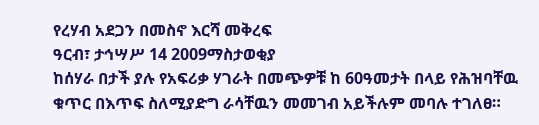የረሃብ አደጋን በመስኖ እርሻ መቅረፍ
ዓርብ፣ ታኅሣሥ 14 2009ማስታወቂያ
ከሰሃራ በታች ያሉ የአፍሪቃ ሃገራት በመጭዎቹ ከ 60ዓመታት በላይ የሕዝባቸዉ ቁጥር በእጥፍ ስለሚያድግ ራሳቸዉን መመገብ አይችሉም መባሉ ተገለፀ።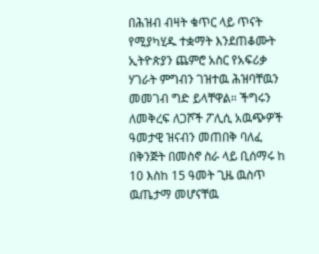በሕዝብ ብዛት ቁጥር ላይ ጥናት የሚያካሂዱ ተቋማት እንደጠቆሙት ኢትዮጵያን ጨምሮ አስር የአፍሪቃ ሃገራት ምግብን ገዝተዉ ሕዝባቸዉን መመገብ ግድ ይላቸዋል። ችግሩን ለመቅረፍ ለጋሾች ፖሊሲ አዉጭዎች ዓመታዊ ዝናብን መጠበቅ ባለፈ በቅንጅት በመስኖ ስራ ላይ ቢሰማሩ ከ 10 እስከ 15 ዓመት ጊዜ ዉስጥ ዉጤታማ መሆናቸዉ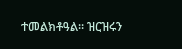ተመልክቶዓል። ዝርዝሩን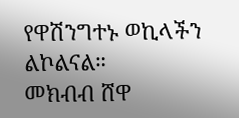የዋሽንግተኑ ወኪላችን ልኮልናል።
መክብብ ሸዋ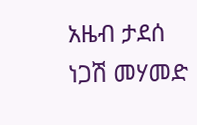አዜብ ታደሰ
ነጋሽ መሃመድ